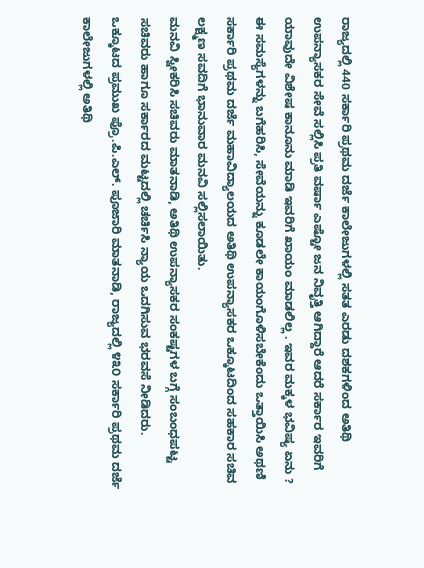ರಾಜ್ಯದಲ್ಲಿ 440 ಸರ್ಕಾರಿ ಪ್ರಥಮ ದರ್ಜೆ ಕಾಲೇಜುಗಳಲ್ಲಿ ಸತತ ಎರಡು ದಶಕಗಳಿಂದ ಅತಿಥಿ ಉಪನ್ಯಾಸಕರ ಸೇವೆ ಸಲ್ಲಿಸಿ ಪ್ರತಿ ವರ್ಷಾ ಎಷ್ಟೋ ಜನ ನಿವೃತ್ತಿ ಆಗಿದ್ದಾರೆ ಆದರೆ ಸರ್ಕಾರ ಇವರಿಗೆ ಯಾವುದೇ ವಿಶೇಷ ಕಾನೂನು ಮಾಡಿ ಇವರಿಗೆ ಖಾಯಂ ಮಾಡಲಿಲ್ಲ . ಇವರ ಮಕ್ಕಳ ಭವಿಷ್ಯ ಏನು ? ಈ ಸಮಸ್ಯೆಗಳನ್ನು ಬಗೆಹರಿಸಿ, ಸೇವೆಯನ್ನು ಕೂಡಲೇ ಕಾಯಂಗೊಳಿಸಬೇಕೆಂದು ಒತ್ತಾಯಿಸಿ ಅಥಣಿ ಸರ್ಕಾರಿ ಪ್ರಥಮ ದರ್ಜೆ ಮಹಾವಿದ್ಯಾಲಯದ ಅತಿಥಿ ಉಪನ್ಯಾಸಕರ ಒಕ್ಕೂಟದಿಂದ ಸಹಕಾರ ಸಚಿವ ಲಕ್ಷ್ಮಣ ಸವದಿಗೆ ಭಾನುವಾರ ಮನವಿ ಸಲ್ಲಿಸಲಾಯಿತು.
ಮನವಿ ಸ್ವೀಕರಿಸಿ ಸಚಿವರು ಮಾತನಾಡಿ, ಅತಿಥಿ ಉಪನ್ಯಾಸಕರ ಸಂಕಷ್ಟಗಳ ಬಗ್ಗೆ ಸಂಬಂಧಪಟ್ಟ ಸಚಿವರು ಹಾಗೂ ಸರ್ಕಾರದ ಮಟ್ಟದಲ್ಲಿ ಚರ್ಚಿಸಿ ನ್ಯಾಯ ಒದಗಿಸುವ ಭರವಸೆ ನೀಡಿದರು.
ಒಕ್ಕೂಟದ ಪ್ರಮುಖ ಪ್ರೊ.ಪಿ.ಎಲ್. ಪೂಜಾರಿ ಮಾತನಾಡಿ, ರಾಜ್ಯದಲ್ಲಿ ೪೩೦ ಸರ್ಕಾರಿ ಪ್ರಥಮ ದರ್ಜೆ ಕಾಲೇಜುಗಳಲ್ಲಿ ಅತಿಥಿ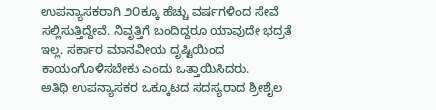ಉಪನ್ಯಾಸಕರಾಗಿ ೨೦ಕ್ಕೂ ಹೆಚ್ಚು ವರ್ಷಗಳಿಂದ ಸೇವೆ ಸಲ್ಲಿಸುತ್ತಿದ್ದೇವೆ. ನಿವೃತ್ತಿಗೆ ಬಂದಿದ್ದರೂ ಯಾವುದೇ ಭದ್ರತೆ ಇಲ್ಲ. ಸರ್ಕಾರ ಮಾನವೀಯ ದೃಷ್ಟಿಯಿಂದ ಕಾಯಂಗೊಳಿಸಬೇಕು ಎಂದು ಒತ್ತಾಯಿಸಿದರು.
ಅತಿಥಿ ಉಪನ್ಯಾಸಕರ ಒಕ್ಕೂಟದ ಸದಸ್ಯರಾದ ಶ್ರೀಶೈಲ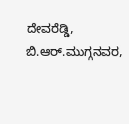ದೇವರೆಡ್ಡಿ, ಬಿ.ಆರ್.ಮುಗ್ಗನವರ,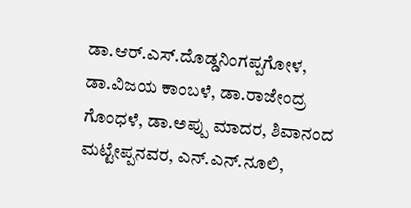ಡಾ.ಆರ್.ಎಸ್.ದೊಡ್ಡನಿಂಗಪ್ಪಗೋಳ, ಡಾ.ವಿಜಯ ಕಾಂಬಳೆ, ಡಾ.ರಾಜೇಂದ್ರ ಗೊಂಧಳೆ, ಡಾ.ಅಪ್ಪು ಮಾದರ, ಶಿವಾನಂದ ಮಟ್ಟೇಪ್ಪನವರ, ಎನ್.ಎನ್.ನೂಲಿ,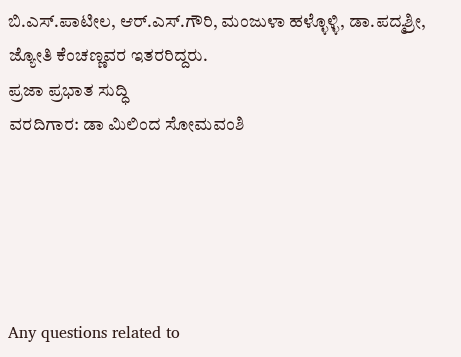ಬಿ.ಎಸ್.ಪಾಟೀಲ, ಆರ್.ಎಸ್.ಗೌರಿ, ಮಂಜುಳಾ ಹಳ್ಳೊಳ್ಳಿ, ಡಾ.ಪದ್ಮಶ್ರೀ, ಜ್ಯೋತಿ ಕೆಂಚಣ್ಣವರ ಇತರರಿದ್ದರು.
ಪ್ರಜಾ ಪ್ರಭಾತ ಸುದ್ಧಿ
ವರದಿಗಾರ: ಡಾ ಮಿಲಿಂದ ಸೋಮವಂಶಿ





Any questions related to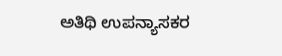ಅತಿಥಿ ಉಪನ್ಯಾಸಕರ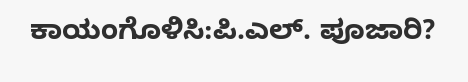ಕಾಯಂಗೊಳಿಸಿ:ಪಿ.ಎಲ್. ಪೂಜಾರಿ?